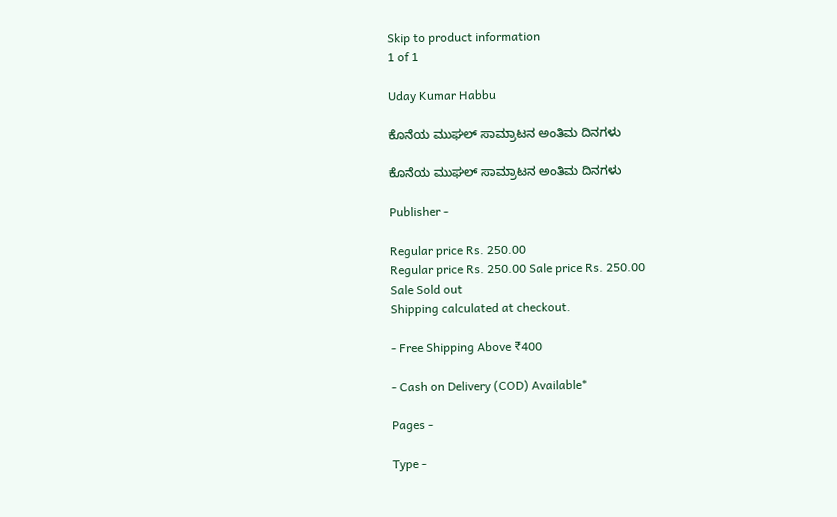Skip to product information
1 of 1

Uday Kumar Habbu

ಕೊನೆಯ ಮುಘಲ್ ಸಾಮ್ರಾಟನ ಅಂತಿಮ ದಿನಗಳು

ಕೊನೆಯ ಮುಘಲ್ ಸಾಮ್ರಾಟನ ಅಂತಿಮ ದಿನಗಳು

Publisher -

Regular price Rs. 250.00
Regular price Rs. 250.00 Sale price Rs. 250.00
Sale Sold out
Shipping calculated at checkout.

- Free Shipping Above ₹400

- Cash on Delivery (COD) Available*

Pages -

Type -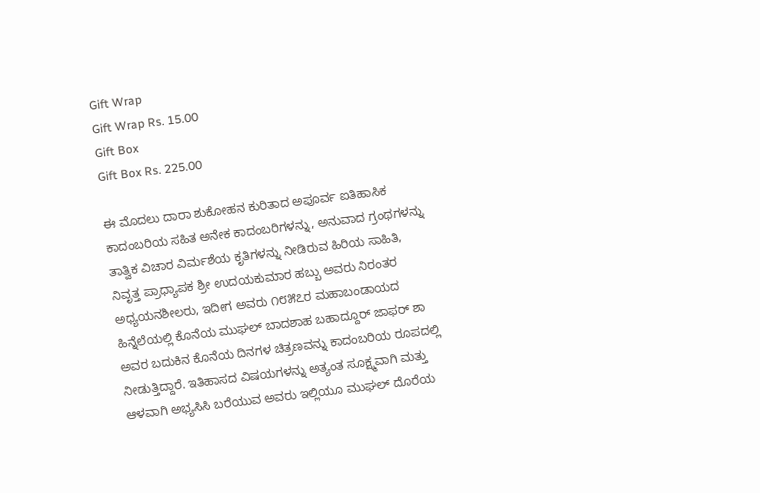Gift Wrap
Gift Wrap Rs. 15.00
Gift Box
Gift Box Rs. 225.00

ಈ ಮೊದಲು ದಾರಾ ಶುಕೋಹನ ಕುರಿತಾದ ಅಪೂರ್ವ ಐತಿಹಾಸಿಕ ಕಾದಂಬರಿಯ ಸಹಿತ ಅನೇಕ ಕಾದಂಬರಿಗಳನ್ನು, ಅನುವಾದ ಗ್ರಂಥಗಳನ್ನು ತಾತ್ವಿಕ ವಿಚಾರ ವಿರ್ಮಶೆಯ ಕೃತಿಗಳನ್ನು ನೀಡಿರುವ ಹಿರಿಯ ಸಾಹಿತಿ, ನಿವೃತ್ತ ಪ್ರಾಧ್ಯಾಪಕ ಶ್ರೀ ಉದಯಕುಮಾರ ಹಬ್ಬು ಅವರು ನಿರಂತರ ಅಧ್ಯಯನಶೀಲರು, ಇದೀಗ ಅವರು ೧೮೫೭ರ ಮಹಾಬಂಡಾಯದ ಹಿನ್ನೆಲೆಯಲ್ಲಿ ಕೊನೆಯ ಮುಘಲ್ ಬಾದಶಾಹ ಬಹಾದ್ದೂರ್ ಜಾಫರ್ ಶಾ ಅವರ ಬದುಕಿನ ಕೊನೆಯ ದಿನಗಳ ಚಿತ್ರಣವನ್ನು ಕಾದಂಬರಿಯ ರೂಪದಲ್ಲಿ ನೀಡುತ್ತಿದ್ದಾರೆ. ಇತಿಹಾಸದ ವಿಷಯಗಳನ್ನು ಅತ್ಯಂತ ಸೂಕ್ಷ್ಮವಾಗಿ ಮತ್ತು ಆಳವಾಗಿ ಅಭ್ಯಸಿಸಿ ಬರೆಯುವ ಅವರು ಇಲ್ಲಿಯೂ ಮುಘಲ್ ದೊರೆಯ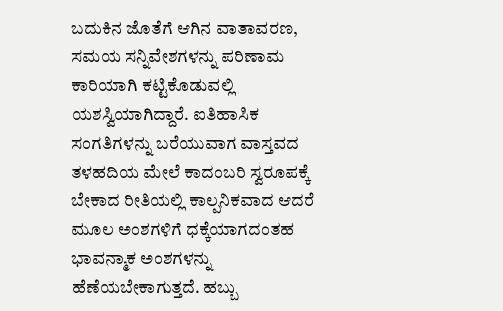ಬದುಕಿನ ಜೊತೆಗೆ ಆಗಿನ ವಾತಾವರಣ, ಸಮಯ ಸನ್ನಿವೇಶಗಳನ್ನು ಪರಿಣಾಮ ಕಾರಿಯಾಗಿ ಕಟ್ಟಿಕೊಡುವಲ್ಲಿ ಯಶಸ್ವಿಯಾಗಿದ್ದಾರೆ. ಐತಿಹಾಸಿಕ ಸಂಗತಿಗಳನ್ನು ಬರೆಯುವಾಗ ವಾಸ್ತವದ ತಳಹದಿಯ ಮೇಲೆ ಕಾದಂಬರಿ ಸ್ವರೂಪಕ್ಕೆ ಬೇಕಾದ ರೀತಿಯಲ್ಲಿ ಕಾಲ್ಪನಿಕವಾದ ಆದರೆ ಮೂಲ ಅಂಶಗಳಿಗೆ ಧಕ್ಕೆಯಾಗದಂತಹ ಭಾವನ್ಮಾಕ ಅಂಶಗಳನ್ನು ಹೆಣೆಯಬೇಕಾಗುತ್ತದೆ. ಹಬ್ಬು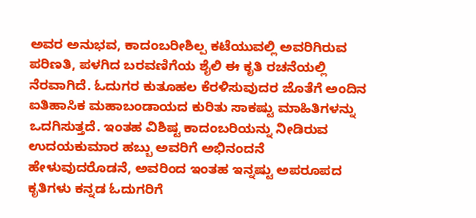ಅವರ ಅನುಭವ, ಕಾದಂಬರೀಶಿಲ್ಪ ಕಟೆಯುವಲ್ಲಿ ಅವರಿಗಿರುವ ಪರಿಣತಿ, ಪಳಗಿದ ಬರವಣಿಗೆಯ ಶೈಲಿ ಈ ಕೃತಿ ರಚನೆಯಲ್ಲಿ ನೆರವಾಗಿದೆ. ಓದುಗರ ಕುತೂಹಲ ಕೆರಳಿಸುವುದರ ಜೊತೆಗೆ ಅಂದಿನ ಐತಿಹಾಸಿಕ ಮಹಾಬಂಡಾಯದ ಕುರಿತು ಸಾಕಷ್ಟು ಮಾಹಿತಿಗಳನ್ನು ಒದಗಿಸುತ್ತದೆ. ಇಂತಹ ವಿಶಿಷ್ಟ ಕಾದಂಬರಿಯನ್ನು ನೀಡಿರುವ ಉದಯಕುಮಾರ ಹಬ್ಬು ಅವರಿಗೆ ಅಭಿನಂದನೆ ಹೇಳುವುದರೊಡನೆ, ಅವರಿಂದ ಇಂತಹ ಇನ್ನಷ್ಟು ಅಪರೂಪದ ಕೃತಿಗಳು ಕನ್ನಡ ಓದುಗರಿಗೆ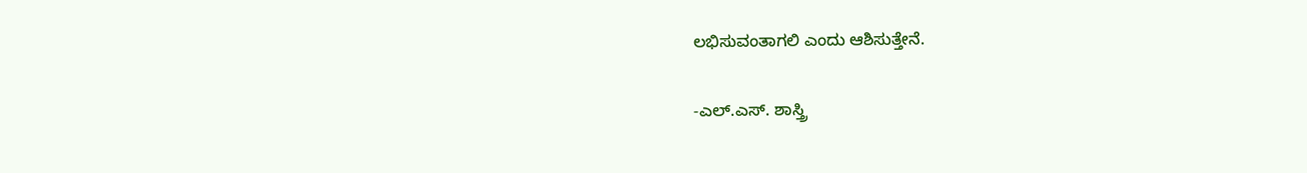ಲಭಿಸುವಂತಾಗಲಿ ಎಂದು ಆಶಿಸುತ್ತೇನೆ.

-ಎಲ್.ಎಸ್. ಶಾಸ್ತ್ರಿ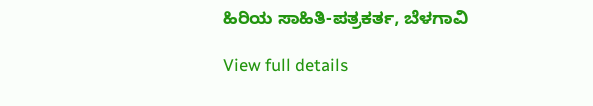ಹಿರಿಯ ಸಾಹಿತಿ-ಪತ್ರಕರ್ತ, ಬೆಳಗಾವಿ

View full details